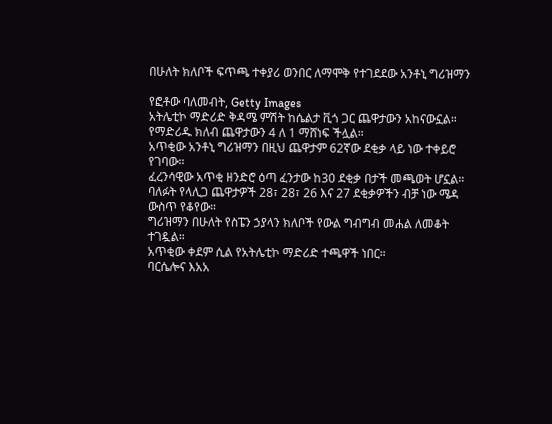በሁለት ክለቦች ፍጥጫ ተቀያሪ ወንበር ለማሞቅ የተገደደው አንቶኒ ግሪዝማን

የፎቶው ባለመብት, Getty Images
አትሌቲኮ ማድሪድ ቅዳሜ ምሽት ከሴልታ ቪጎ ጋር ጨዋታውን አከናውኗል።
የማድሪዱ ክለብ ጨዋታውን 4 ለ 1 ማሸነፍ ችሏል።
አጥቂው አንቶኒ ግሪዝማን በዚህ ጨዋታም 62ኛው ደቂቃ ላይ ነው ተቀይሮ የገባው።
ፈረንሳዊው አጥቂ ዘንድሮ ዕጣ ፈንታው ከ30 ደቂቃ በታች መጫወት ሆኗል።
ባለፉት የላሊጋ ጨዋታዎች 28፣ 28፣ 26 እና 27 ደቂቃዎችን ብቻ ነው ሜዳ ውስጥ የቆየው።
ግሪዝማን በሁለት የስፔን ኃያላን ክለቦች የውል ግብግብ መሐል ለመቆት ተገዷል።
አጥቂው ቀደም ሲል የአትሌቲኮ ማድሪድ ተጫዋች ነበር።
ባርሴሎና እአአ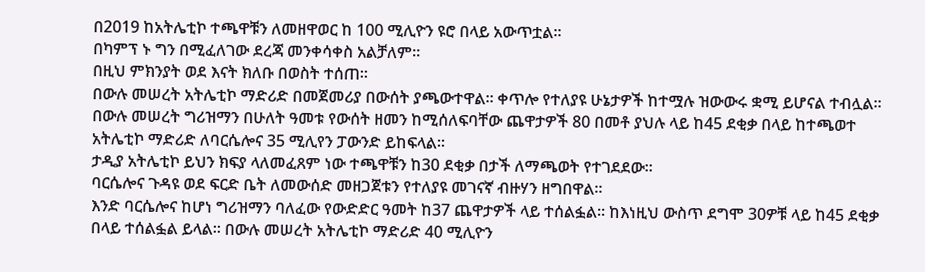በ2019 ከአትሌቲኮ ተጫዋቹን ለመዘዋወር ከ 100 ሚሊዮን ዩሮ በላይ አውጥቷል።
በካምፕ ኑ ግን በሚፈለገው ደረጃ መንቀሳቀስ አልቻለም።
በዚህ ምክንያት ወደ እናት ክለቡ በወስት ተሰጠ።
በውሉ መሠረት አትሌቲኮ ማድሪድ በመጀመሪያ በውሰት ያጫውተዋል። ቀጥሎ የተለያዩ ሁኔታዎች ከተሟሉ ዝውውሩ ቋሚ ይሆናል ተብሏል።
በውሉ መሠረት ግሪዝማን በሁለት ዓመቱ የውሰት ዘመን ከሚሰለፍባቸው ጨዋታዎች 80 በመቶ ያህሉ ላይ ከ45 ደቂቃ በላይ ከተጫወተ አትሌቲኮ ማድሪድ ለባርሴሎና 35 ሚሊየን ፓውንድ ይከፍላል።
ታዲያ አትሌቲኮ ይህን ክፍያ ላለመፈጸም ነው ተጫዋቹን ከ30 ደቂቃ በታች ለማጫወት የተገደደው።
ባርሴሎና ጉዳዩ ወደ ፍርድ ቤት ለመውሰድ መዘጋጀቱን የተለያዩ መገናኛ ብዙሃን ዘግበዋል።
እንድ ባርሴሎና ከሆነ ግሪዝማን ባለፈው የውድድር ዓመት ከ37 ጨዋታዎች ላይ ተሰልፏል። ከእነዚህ ውስጥ ደግሞ 30ዎቹ ላይ ከ45 ደቂቃ በላይ ተሰልፏል ይላል። በውሉ መሠረት አትሌቲኮ ማድሪድ 40 ሚሊዮን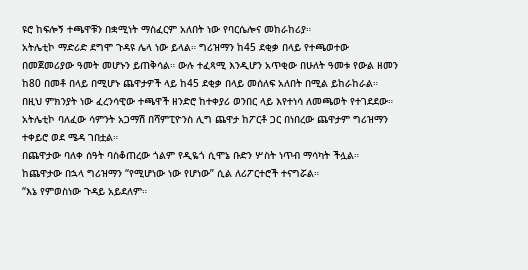ዩሮ ከፍሎኝ ተጫዋቹን በቋሚነት ማስፈርም አለበት ነው የባርሴሎና መከራከሪያ።
አትሌቲኮ ማድሪድ ደግሞ ጉዳዩ ሌላ ነው ይላል። ግሪዝማን ከ45 ደቂቃ በላይ የተጫወተው በመጀመሪያው ዓመት መሆኑን ይጠቅሳል። ውሉ ተፈጻሚ እንዲሆን አጥቂው በሁለት ዓመቱ የውል ዘመን ከ80 በመቶ በላይ በሚሆኑ ጨዋታዎች ላይ ከ45 ደቂቃ በላይ መሰለፍ አለበት በሚል ይከራከራል።
በዚህ ምክንያት ነው ፈረንሳዊው ተጫዋች ዘንድሮ ከተቀያሪ ወንበር ላይ እየተነሳ ለመጫወት የተገደደው።
አትሌቲኮ ባለፈው ሳምንት አጋማሽ በሻምፒዮንስ ሊግ ጨዋታ ከፖርቶ ጋር በነበረው ጨዋታም ግሪዝማን ተቀይሮ ወደ ሜዳ ገበቷል።
በጨዋታው ባለቀ ሰዓት ባስቆጠረው ጎልም የዲዬጎ ሲሞኔ ቡድን ሦስት ነጥብ ማሳካት ችሏል።
ከጨዋታው በኋላ ግሪዝማን “የሚሆነው ነው የሆነው” ሲል ለሪፖርተሮች ተናግሯል።
“እኔ የምወስነው ጉዳይ አይደለም።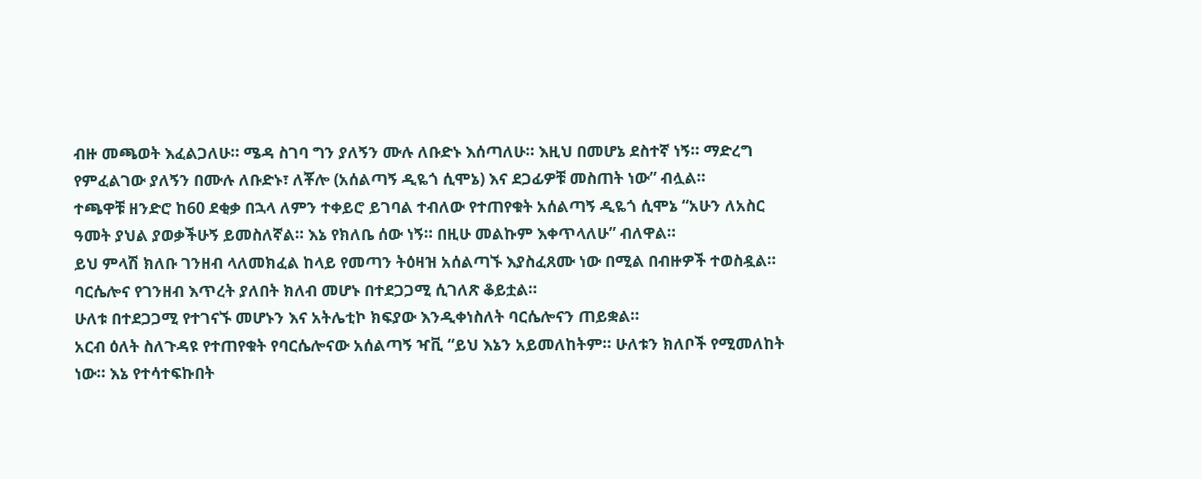ብዙ መጫወት እፈልጋለሁ። ሜዳ ስገባ ግን ያለኝን ሙሉ ለቡድኑ እሰጣለሁ። እዚህ በመሆኔ ደስተኛ ነኝ። ማድረግ የምፈልገው ያለኝን በሙሉ ለቡድኑ፣ ለቾሎ (አሰልጣኝ ዲዬጎ ሲሞኔ) እና ደጋፊዎቹ መስጠት ነው” ብሏል።
ተጫዋቹ ዘንድሮ ከ60 ደቂቃ በኋላ ለምን ተቀይሮ ይገባል ተብለው የተጠየቁት አሰልጣኝ ዲዬጎ ሲሞኔ “አሁን ለአስር ዓመት ያህል ያወቃችሁኝ ይመስለኛል። እኔ የክለቤ ሰው ነኝ። በዚሁ መልኩም እቀጥላለሁ” ብለዋል።
ይህ ምላሽ ክለቡ ገንዘብ ላለመክፈል ከላይ የመጣን ትዕዛዝ አሰልጣኙ እያስፈጸሙ ነው በሚል በብዙዎች ተወስዷል።
ባርሴሎና የገንዘብ እጥረት ያለበት ክለብ መሆኑ በተደጋጋሚ ሲገለጽ ቆይቷል።
ሁለቱ በተደጋጋሚ የተገናኙ መሆኑን እና አትሌቲኮ ክፍያው እንዲቀነስለት ባርሴሎናን ጠይቋል።
አርብ ዕለት ስለጉዳዩ የተጠየቁት የባርሴሎናው አሰልጣኝ ዣቪ “ይህ እኔን አይመለከትም። ሁለቱን ክለቦች የሚመለከት ነው። እኔ የተሳተፍኩበት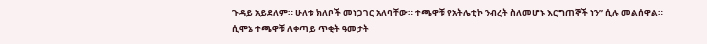ጉዳይ አይደለም። ሁለቱ ክለቦች መነጋገር አለባቸው። ተጫዋቹ የአትሌቲኮ ንብረት ስለመሆኑ እርግጠኞች ነን” ሲሉ መልሰዋል።
ሲሞኔ ተጫዋቹ ለቀጣይ ጥቂት ዓመታት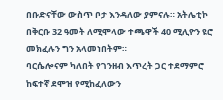በቡድናቸው ውስጥ ቦታ እንዳለው ያምናሉ። አትሌቲኮ በቅርቡ 32 ዓመት ለሚሞላው ተጫዋች 40 ሚሊዮን ዩሮ መክፈሉን ግን አላመነበትም።
ባርሴሎናም ካለበት የገንዘብ እጥረት ጋር ተደማምሮ ከፍተኛ ደሞዝ የሚከፈለውን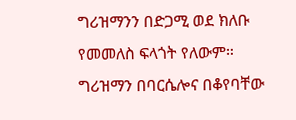ግሪዝማንን በድጋሚ ወደ ክለቡ የመመለስ ፍላጎት የለውም።
ግሪዝማን በባርሴሎና በቆየባቸው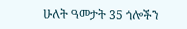ሁለት ዓመታት 35 ጎሎችን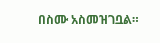በስሙ አስመዝገቧል።